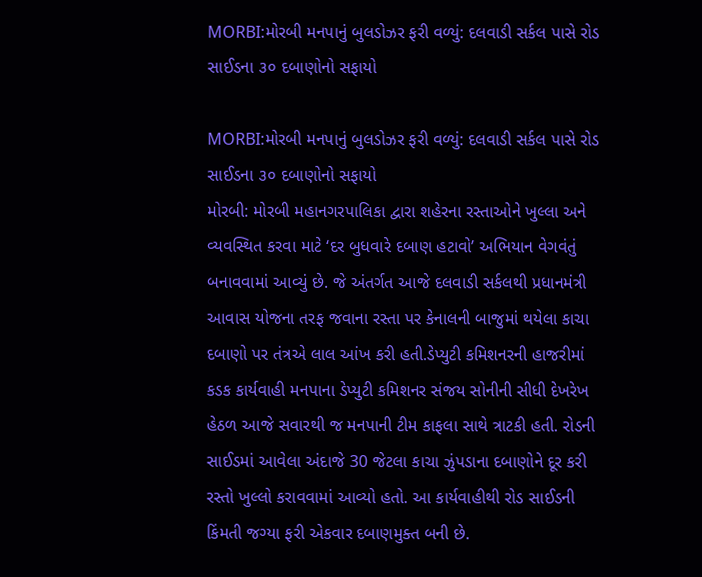MORBI:મોરબી મનપાનું બુલડોઝર ફરી વળ્યું: દલવાડી સર્કલ પાસે રોડ સાઈડના ૩૦ દબાણોનો સફાયો

MORBI:મોરબી મનપાનું બુલડોઝર ફરી વળ્યું: દલવાડી સર્કલ પાસે રોડ સાઈડના ૩૦ દબાણોનો સફાયો
મોરબી: મોરબી મહાનગરપાલિકા દ્વારા શહેરના રસ્તાઓને ખુલ્લા અને વ્યવસ્થિત કરવા માટે ‘દર બુધવારે દબાણ હટાવો’ અભિયાન વેગવંતું બનાવવામાં આવ્યું છે. જે અંતર્ગત આજે દલવાડી સર્કલથી પ્રધાનમંત્રી આવાસ યોજના તરફ જવાના રસ્તા પર કેનાલની બાજુમાં થયેલા કાચા દબાણો પર તંત્રએ લાલ આંખ કરી હતી.ડેપ્યુટી કમિશનરની હાજરીમાં કડક કાર્યવાહી મનપાના ડેપ્યુટી કમિશનર સંજય સોનીની સીધી દેખરેખ હેઠળ આજે સવારથી જ મનપાની ટીમ કાફલા સાથે ત્રાટકી હતી. રોડની સાઈડમાં આવેલા અંદાજે 30 જેટલા કાચા ઝુંપડાના દબાણોને દૂર કરી રસ્તો ખુલ્લો કરાવવામાં આવ્યો હતો. આ કાર્યવાહીથી રોડ સાઈડની કિંમતી જગ્યા ફરી એકવાર દબાણમુક્ત બની છે.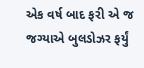એક વર્ષ બાદ ફરી એ જ જગ્યાએ બુલડોઝર ફર્યું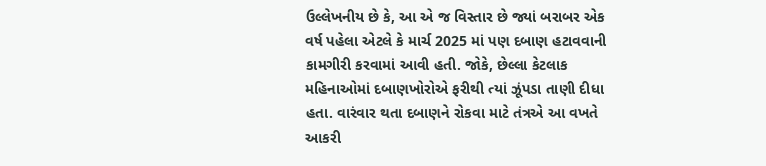ઉલ્લેખનીય છે કે, આ એ જ વિસ્તાર છે જ્યાં બરાબર એક વર્ષ પહેલા એટલે કે માર્ચ 2025 માં પણ દબાણ હટાવવાની કામગીરી કરવામાં આવી હતી. જોકે, છેલ્લા કેટલાક મહિનાઓમાં દબાણખોરોએ ફરીથી ત્યાં ઝૂંપડા તાણી દીધા હતા. વારંવાર થતા દબાણને રોકવા માટે તંત્રએ આ વખતે આકરી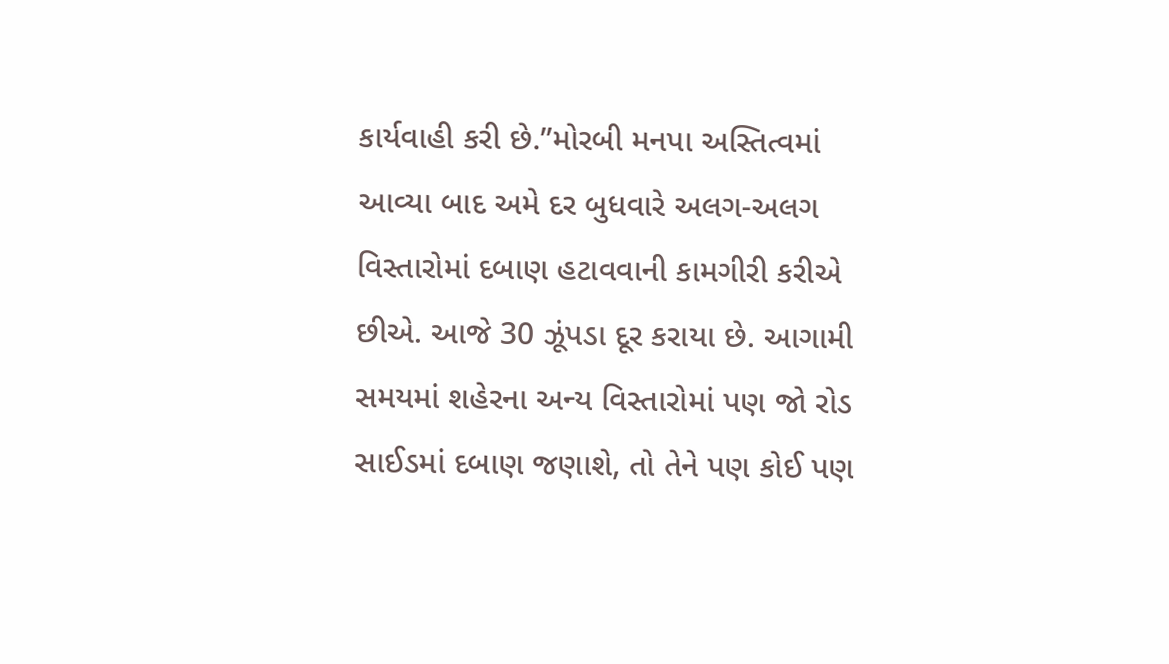કાર્યવાહી કરી છે.”મોરબી મનપા અસ્તિત્વમાં આવ્યા બાદ અમે દર બુધવારે અલગ-અલગ વિસ્તારોમાં દબાણ હટાવવાની કામગીરી કરીએ છીએ. આજે 30 ઝૂંપડા દૂર કરાયા છે. આગામી સમયમાં શહેરના અન્ય વિસ્તારોમાં પણ જો રોડ સાઈડમાં દબાણ જણાશે, તો તેને પણ કોઈ પણ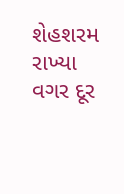શેહશરમ રાખ્યા વગર દૂર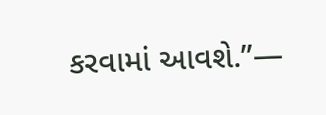કરવામાં આવશે.”—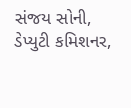સંજય સોની, ડેપ્યુટી કમિશનર,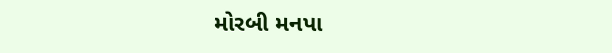મોરબી મનપા